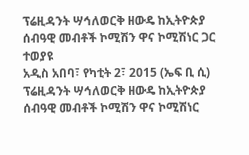ፕሬዚዳንት ሣኅለወርቅ ዘውዴ ከኢትዮጵያ ሰብዓዊ መብቶች ኮሚሽን ዋና ኮሚሽነር ጋር ተወያዩ
አዲስ አበባ፣ የካቲት 2፣ 2015 (ኤፍ ቢ ሲ) ፕሬዚዳንት ሣኅለወርቅ ዘውዴ ከኢትዮጵያ ሰብዓዊ መብቶች ኮሚሽን ዋና ኮሚሽነር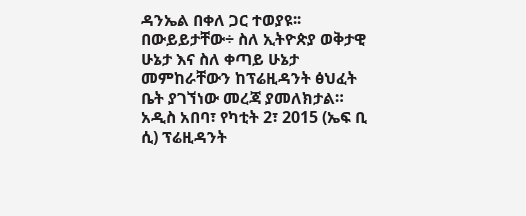ዳንኤል በቀለ ጋር ተወያዩ፡፡
በውይይታቸው÷ ስለ ኢትዮጵያ ወቅታዊ ሁኔታ እና ስለ ቀጣይ ሁኔታ መምከራቸውን ከፕሬዚዳንት ፅህፈት ቤት ያገኘነው መረጃ ያመለክታል።
አዲስ አበባ፣ የካቲት 2፣ 2015 (ኤፍ ቢ ሲ) ፕሬዚዳንት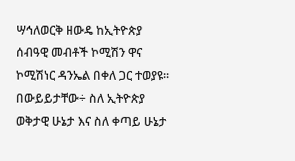ሣኅለወርቅ ዘውዴ ከኢትዮጵያ ሰብዓዊ መብቶች ኮሚሽን ዋና ኮሚሽነር ዳንኤል በቀለ ጋር ተወያዩ፡፡
በውይይታቸው÷ ስለ ኢትዮጵያ ወቅታዊ ሁኔታ እና ስለ ቀጣይ ሁኔታ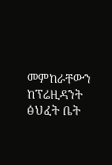መምከራቸውን ከፕሬዚዳንት ፅህፈት ቤት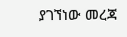ያገኘነው መረጃ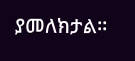ያመለክታል።